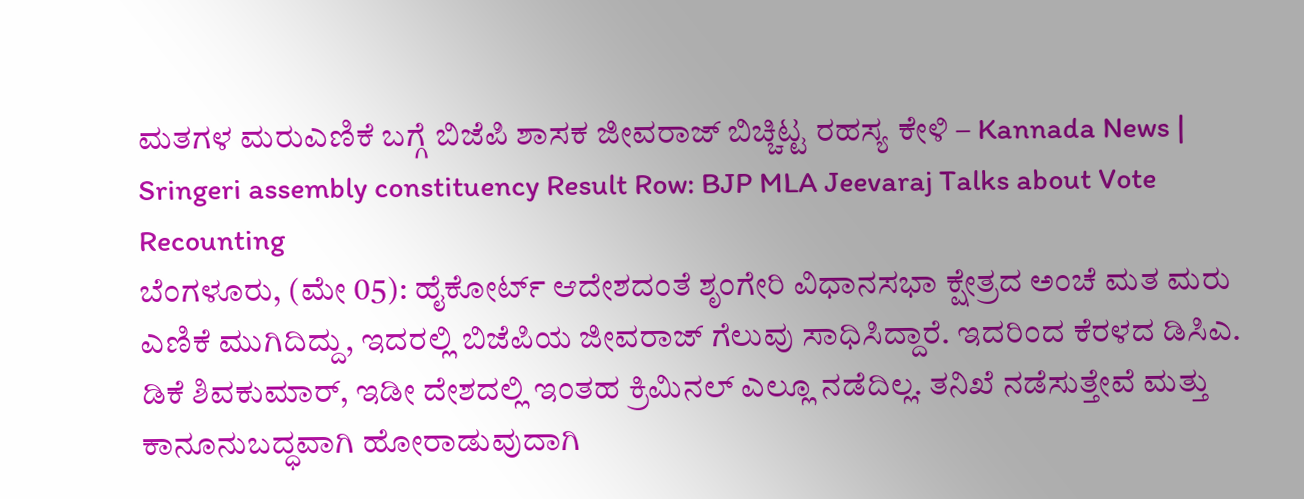ಮತಗಳ ಮರುಎಣಿಕೆ ಬಗ್ಗೆ ಬಿಜೆಪಿ ಶಾಸಕ ಜೀವರಾಜ್ ಬಿಚ್ಚಿಟ್ಟ ರಹಸ್ಯ ಕೇಳಿ – Kannada News | Sringeri assembly constituency Result Row: BJP MLA Jeevaraj Talks about Vote Recounting
ಬೆಂಗಳೂರು, (ಮೇ 05): ಹೈಕೋರ್ಟ್ ಆದೇಶದಂತೆ ಶೃಂಗೇರಿ ವಿಧಾನಸಭಾ ಕ್ಷೇತ್ರದ ಅಂಚೆ ಮತ ಮರು ಎಣಿಕೆ ಮುಗಿದಿದ್ದು, ಇದರಲ್ಲಿ ಬಿಜೆಪಿಯ ಜೀವರಾಜ್ ಗೆಲುವು ಸಾಧಿಸಿದ್ದಾರೆ. ಇದರಿಂದ ಕೆರಳದ ಡಿಸಿಎ. ಡಿಕೆ ಶಿವಕುಮಾರ್, ಇಡೀ ದೇಶದಲ್ಲಿ ಇಂತಹ ಕ್ರಿಮಿನಲ್ ಎಲ್ಲೂ ನಡೆದಿಲ್ಲ. ತನಿಖೆ ನಡೆಸುತ್ತೇವೆ ಮತ್ತು ಕಾನೂನುಬದ್ಧವಾಗಿ ಹೋರಾಡುವುದಾಗಿ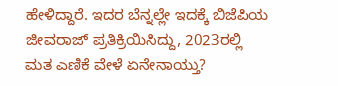ಹೇಳಿದ್ದಾರೆ. ಇದರ ಬೆನ್ನಲ್ಲೇ ಇದಕ್ಕೆ ಬಿಜೆಪಿಯ ಜೀವರಾಜ್ ಪ್ರತಿಕ್ರಿಯಿಸಿದ್ದು, 2023ರಲ್ಲಿ ಮತ ಎಣಿಕೆ ವೇಳೆ ಏನೇನಾಯ್ತು?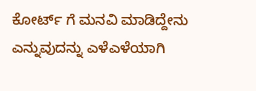ಕೋರ್ಟ್ ಗೆ ಮನವಿ ಮಾಡಿದ್ದೇನು ಎನ್ನುವುದನ್ನು ಎಳೆಎಳೆಯಾಗಿ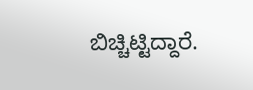ಬಿಚ್ಚಿಟ್ಟಿದ್ದಾರೆ.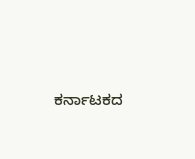ಕರ್ನಾಟಕದ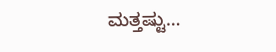ಮತ್ತಷ್ಟು…